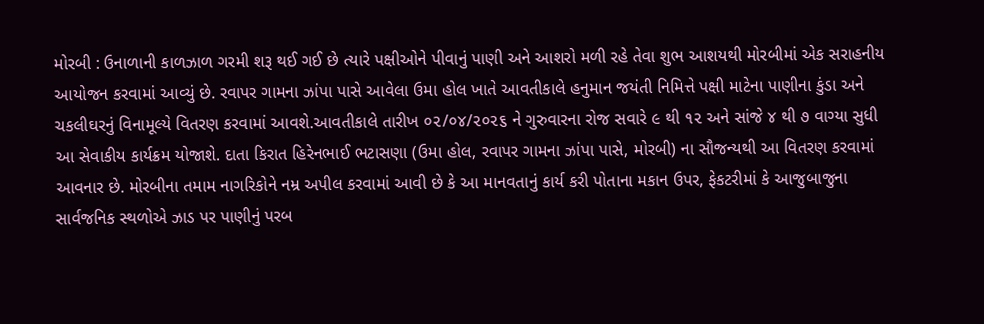મોરબી : ઉનાળાની કાળઝાળ ગરમી શરૂ થઈ ગઈ છે ત્યારે પક્ષીઓને પીવાનું પાણી અને આશરો મળી રહે તેવા શુભ આશયથી મોરબીમાં એક સરાહનીય આયોજન કરવામાં આવ્યું છે. રવાપર ગામના ઝાંપા પાસે આવેલા ઉમા હોલ ખાતે આવતીકાલે હનુમાન જયંતી નિમિત્તે પક્ષી માટેના પાણીના કુંડા અને ચકલીઘરનું વિનામૂલ્યે વિતરણ કરવામાં આવશે.આવતીકાલે તારીખ ૦૨/૦૪/૨૦૨૬ ને ગુરુવારના રોજ સવારે ૯ થી ૧૨ અને સાંજે ૪ થી ૭ વાગ્યા સુધી આ સેવાકીય કાર્યક્રમ યોજાશે. દાતા કિરાત હિરેનભાઈ ભટાસણા (ઉમા હોલ, રવાપર ગામના ઝાંપા પાસે, મોરબી) ના સૌજન્યથી આ વિતરણ કરવામાં આવનાર છે. મોરબીના તમામ નાગરિકોને નમ્ર અપીલ કરવામાં આવી છે કે આ માનવતાનું કાર્ય કરી પોતાના મકાન ઉપર, ફેકટરીમાં કે આજુબાજુના સાર્વજનિક સ્થળોએ ઝાડ પર પાણીનું પરબ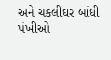અને ચકલીઘર બાંધી પંખીઓ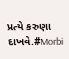પ્રત્યે કરુણા દાખવે.#Morbi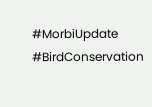#MorbiUpdate #BirdConservation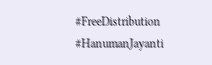#FreeDistribution #HanumanJayanti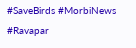#SaveBirds #MorbiNews #Ravapar